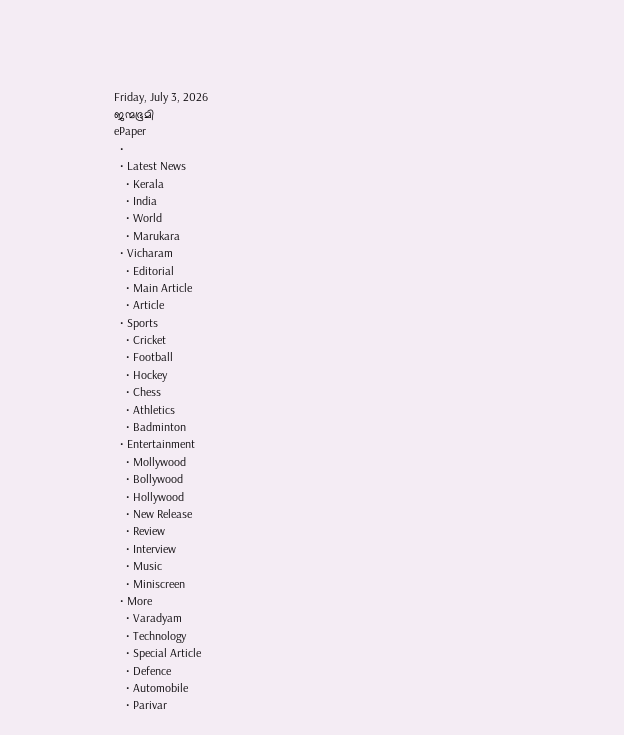Friday, July 3, 2026
ജന്മഭൂമി
ePaper
  •
  • Latest News
    • Kerala
    • India
    • World
    • Marukara
  • Vicharam
    • Editorial
    • Main Article
    • Article
  • Sports
    • Cricket
    • Football
    • Hockey
    • Chess
    • Athletics
    • Badminton
  • Entertainment
    • Mollywood
    • Bollywood
    • Hollywood
    • New Release
    • Review
    • Interview
    • Music
    • Miniscreen
  • More
    • Varadyam
    • Technology
    • Special Article
    • Defence
    • Automobile
    • Parivar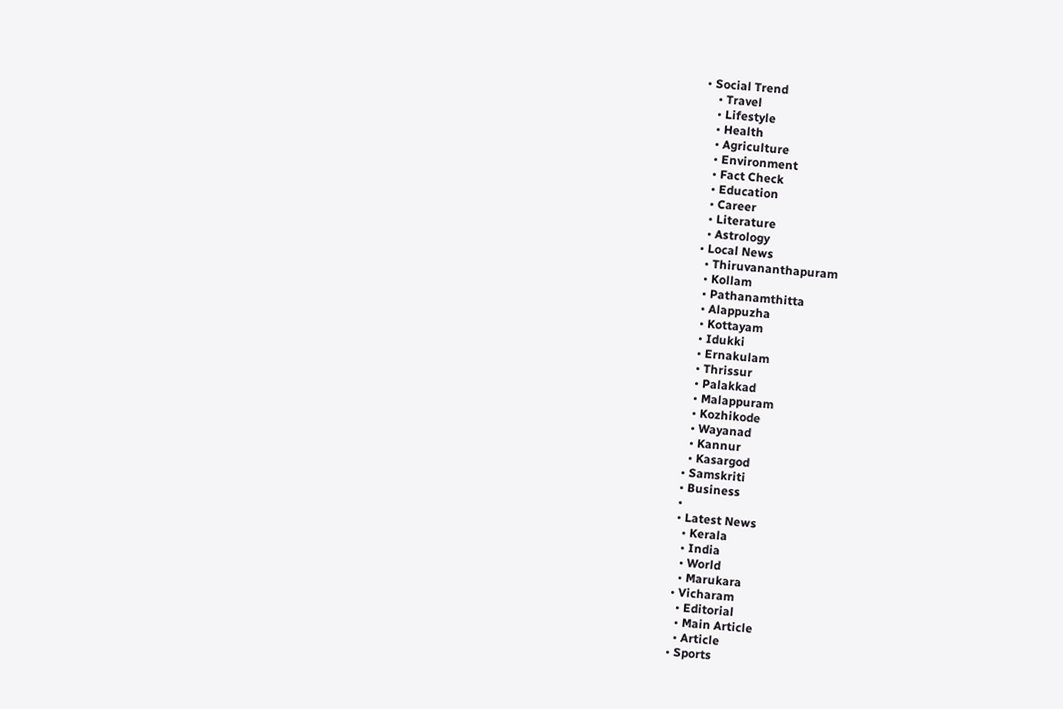• Social Trend
    • Travel
    • Lifestyle
    • Health
    • Agriculture
    • Environment
    • Fact Check
    • Education
    • Career
    • Literature
    • Astrology
  • Local News
    • Thiruvananthapuram
    • Kollam
    • Pathanamthitta
    • Alappuzha
    • Kottayam
    • Idukki
    • Ernakulam
    • Thrissur
    • Palakkad
    • Malappuram
    • Kozhikode
    • Wayanad
    • Kannur
    • Kasargod
  • Samskriti
  • Business
  •
  • Latest News
    • Kerala
    • India
    • World
    • Marukara
  • Vicharam
    • Editorial
    • Main Article
    • Article
  • Sports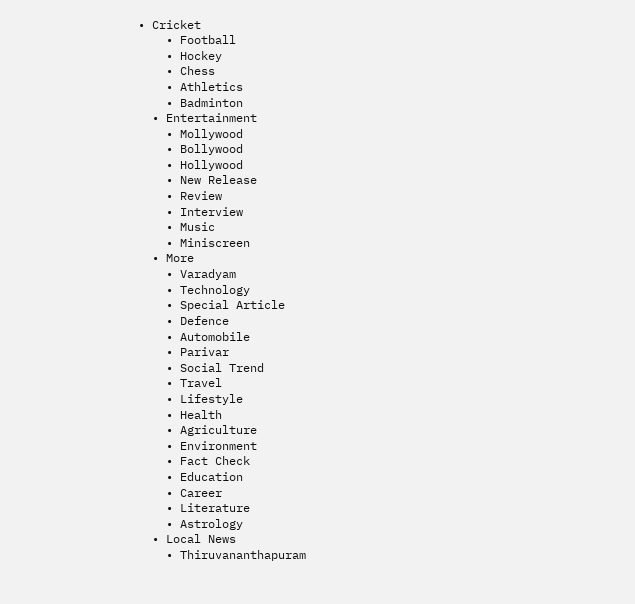• Cricket
    • Football
    • Hockey
    • Chess
    • Athletics
    • Badminton
  • Entertainment
    • Mollywood
    • Bollywood
    • Hollywood
    • New Release
    • Review
    • Interview
    • Music
    • Miniscreen
  • More
    • Varadyam
    • Technology
    • Special Article
    • Defence
    • Automobile
    • Parivar
    • Social Trend
    • Travel
    • Lifestyle
    • Health
    • Agriculture
    • Environment
    • Fact Check
    • Education
    • Career
    • Literature
    • Astrology
  • Local News
    • Thiruvananthapuram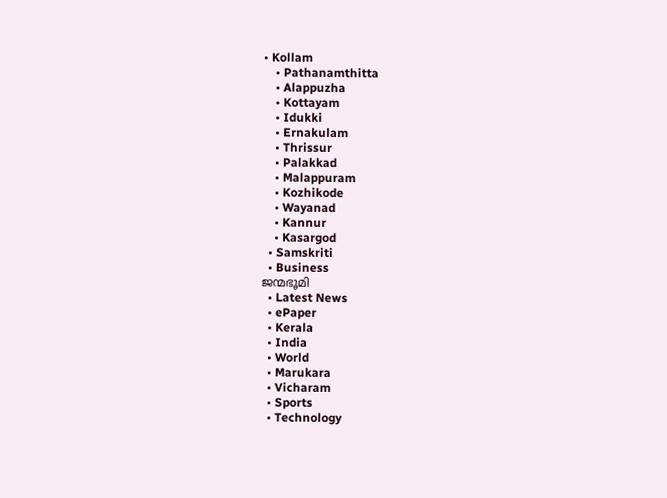• Kollam
    • Pathanamthitta
    • Alappuzha
    • Kottayam
    • Idukki
    • Ernakulam
    • Thrissur
    • Palakkad
    • Malappuram
    • Kozhikode
    • Wayanad
    • Kannur
    • Kasargod
  • Samskriti
  • Business
ജന്മഭൂമി
  • Latest News
  • ePaper
  • Kerala
  • India
  • World
  • Marukara
  • Vicharam
  • Sports
  • Technology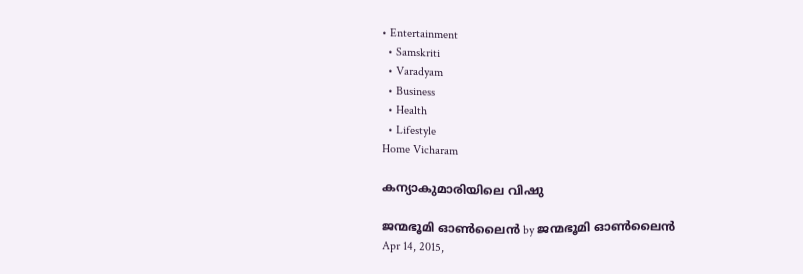• Entertainment
  • Samskriti
  • Varadyam
  • Business
  • Health
  • Lifestyle
Home Vicharam

കന്യാകുമാരിയിലെ വിഷു

ജന്മഭൂമി ഓണ്‍ലൈന്‍ by ജന്മഭൂമി ഓണ്‍ലൈന്‍
Apr 14, 2015,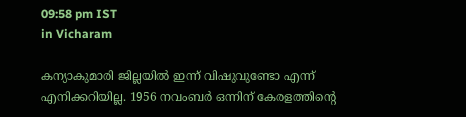09:58 pm IST
in Vicharam

കന്യാകുമാരി ജില്ലയില്‍ ഇന്ന് വിഷുവുണ്ടോ എന്ന് എനിക്കറിയില്ല. 1956 നവംബര്‍ ഒന്നിന് കേരളത്തിന്റെ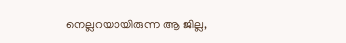നെല്ലറയായിരുന്ന ആ ജില്ല,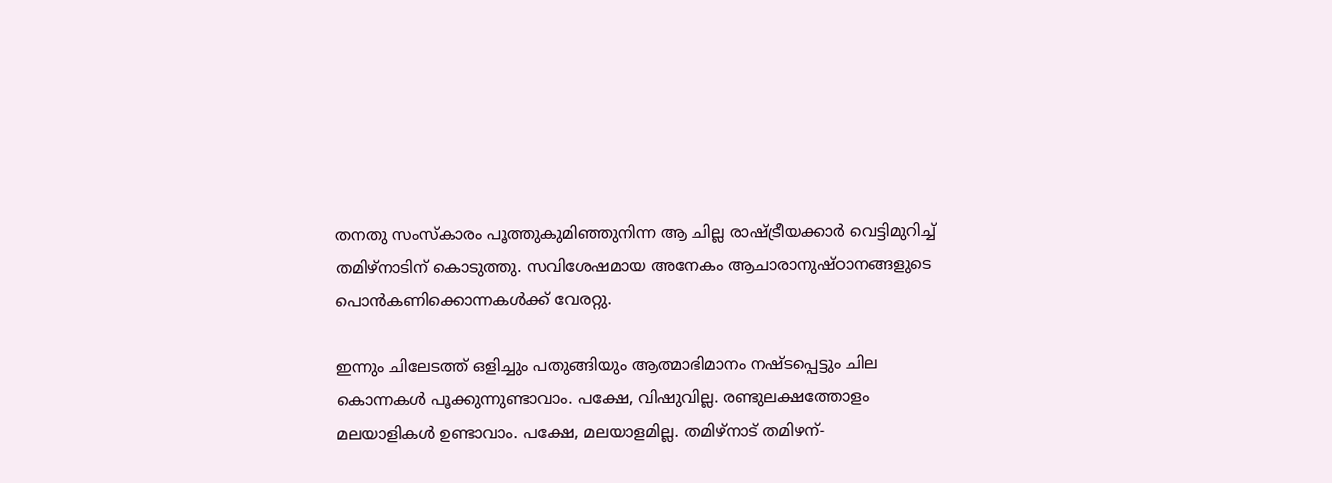തനതു സംസ്‌കാരം പൂത്തുകുമിഞ്ഞുനിന്ന ആ ചില്ല രാഷ്‌ട്രീയക്കാര്‍ വെട്ടിമുറിച്ച് തമിഴ്‌നാടിന് കൊടുത്തു. സവിശേഷമായ അനേകം ആചാരാനുഷ്ഠാനങ്ങളുടെ പൊന്‍കണിക്കൊന്നകള്‍ക്ക് വേരറ്റു.

ഇന്നും ചിലേടത്ത് ഒളിച്ചും പതുങ്ങിയും ആത്മാഭിമാനം നഷ്ടപ്പെട്ടും ചില കൊന്നകള്‍ പൂക്കുന്നുണ്ടാവാം. പക്ഷേ, വിഷുവില്ല. രണ്ടുലക്ഷത്തോളം മലയാളികള്‍ ഉണ്ടാവാം. പക്ഷേ, മലയാളമില്ല. തമിഴ്‌നാട് തമിഴന്-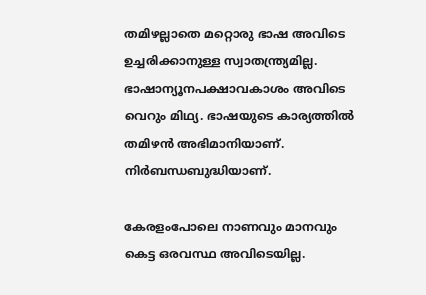തമിഴല്ലാതെ മറ്റൊരു ഭാഷ അവിടെ ഉച്ചരിക്കാനുള്ള സ്വാതന്ത്ര്യമില്ല. ഭാഷാന്യൂനപക്ഷാവകാശം അവിടെ വെറും മിഥ്യ. ഭാഷയുടെ കാര്യത്തില്‍ തമിഴന്‍ അഭിമാനിയാണ്. നിര്‍ബന്ധബുദ്ധിയാണ്.

കേരളംപോലെ നാണവും മാനവും കെട്ട ഒരവസ്ഥ അവിടെയില്ല.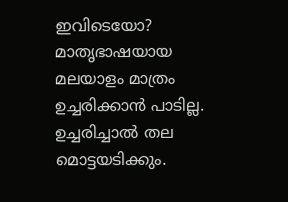ഇവിടെയോ? മാതൃഭാഷയായ മലയാളം മാത്രം ഉച്ചരിക്കാന്‍ പാടില്ല. ഉച്ചരിച്ചാല്‍ തല മൊട്ടയടിക്കും.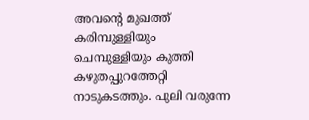അവന്റെ മുഖത്ത് കരിമ്പുള്ളിയും ചെമ്പുള്ളിയും കുത്തി കഴുതപ്പുറത്തേറ്റി നാടുകടത്തും. പുലി വരുന്നേ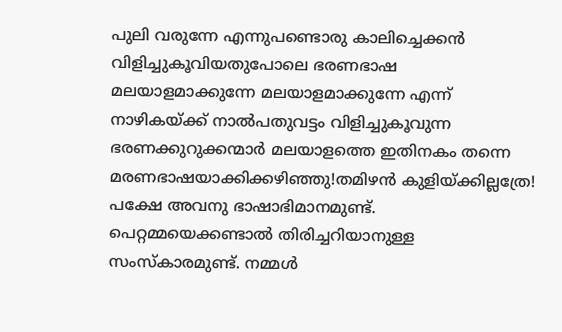പുലി വരുന്നേ എന്നുപണ്ടൊരു കാലിച്ചെക്കന്‍ വിളിച്ചുകൂവിയതുപോലെ ഭരണഭാഷ മലയാളമാക്കുന്നേ മലയാളമാക്കുന്നേ എന്ന് നാഴികയ്‌ക്ക് നാല്‍പതുവട്ടം വിളിച്ചുകൂവുന്ന ഭരണക്കുറുക്കന്മാര്‍ മലയാളത്തെ ഇതിനകം തന്നെ മരണഭാഷയാക്കിക്കഴിഞ്ഞു!തമിഴന്‍ കുളിയ്‌ക്കില്ലത്രേ! പക്ഷേ അവനു ഭാഷാഭിമാനമുണ്ട്. പെറ്റമ്മയെക്കണ്ടാല്‍ തിരിച്ചറിയാനുള്ള സംസ്‌കാരമുണ്ട്. നമ്മള്‍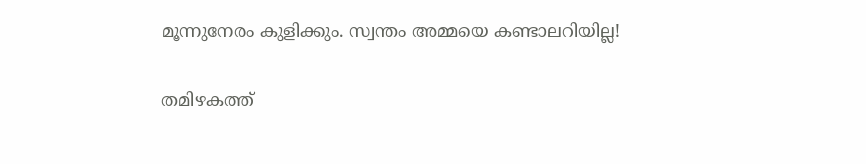മൂന്നുനേരം കുളിക്കും. സ്വന്തം അമ്മയെ കണ്ടാലറിയില്ല!

തമിഴകത്ത്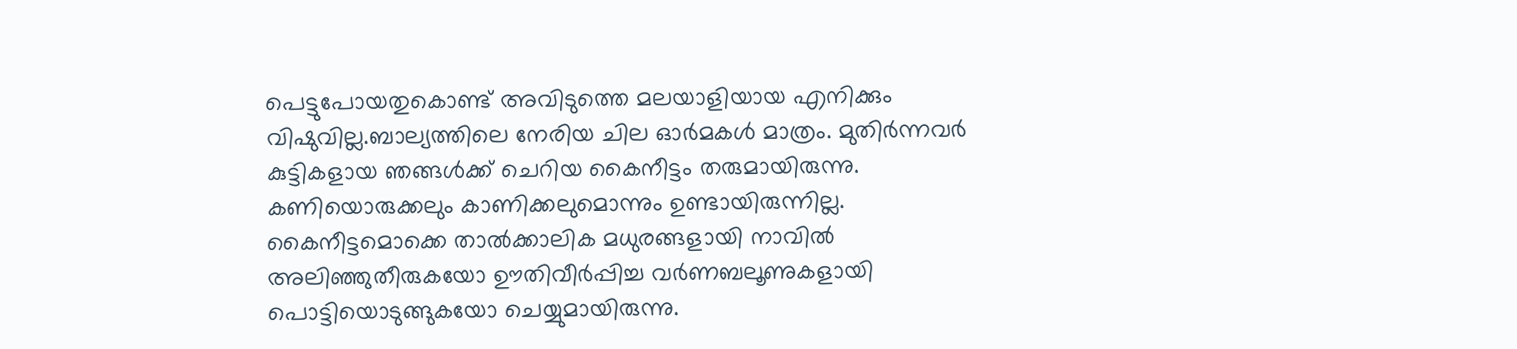പെട്ടുപോയതുകൊണ്ട് അവിടുത്തെ മലയാളിയായ എനിക്കും വിഷുവില്ല.ബാല്യത്തിലെ നേരിയ ചില ഓര്‍മകള്‍ മാത്രം. മുതിര്‍ന്നവര്‍ കുട്ടികളായ ഞങ്ങള്‍ക്ക് ചെറിയ കൈനീട്ടം തരുമായിരുന്നു. കണിയൊരുക്കലും കാണിക്കലുമൊന്നും ഉണ്ടായിരുന്നില്ല. കൈനീട്ടമൊക്കെ താല്‍ക്കാലിക മധുരങ്ങളായി നാവില്‍ അലിഞ്ഞുതീരുകയോ ഊതിവീര്‍പ്പിച്ച വര്‍ണബലൂണുകളായി പൊട്ടിയൊടുങ്ങുകയോ ചെയ്യുമായിരുന്നു.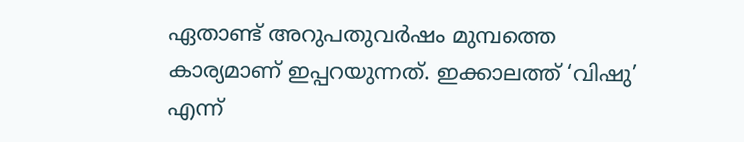ഏതാണ്ട് അറുപതുവര്‍ഷം മുമ്പത്തെ കാര്യമാണ് ഇപ്പറയുന്നത്. ഇക്കാലത്ത് ‘വിഷു’ എന്ന്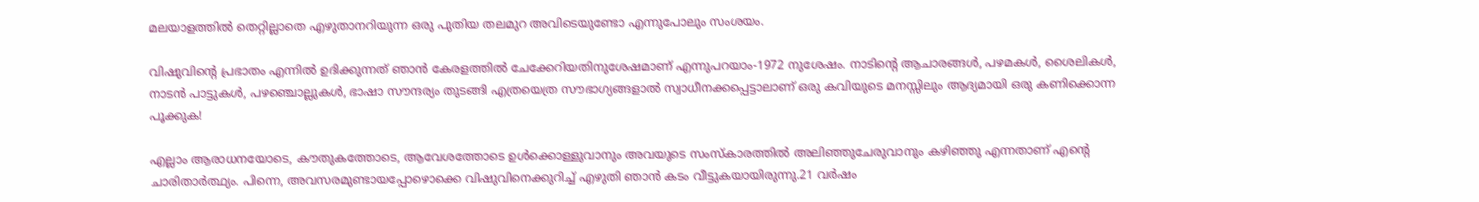മലയാളത്തില്‍ തെറ്റില്ലാതെ എഴുതാനറിയുന്ന ഒരു പുതിയ തലമുറ അവിടെയുണ്ടോ എന്നുപോലും സംശയം.

വിഷുവിന്റെ പ്രഭാതം എന്നില്‍ ഉദിക്കുന്നത് ഞാന്‍ കേരളത്തില്‍ ചേക്കേറിയതിനുശേഷമാണ് എന്നുപറയാം-1972 നുശേഷം. നാടിന്റെ ആചാരങ്ങള്‍, പഴമകള്‍, ശൈലികള്‍, നാടന്‍ പാട്ടുകള്‍, പഴഞ്ചൊല്ലുകള്‍, ഭാഷാ സൗന്ദര്യം തുടങ്ങി എത്രയെത്ര സൗഭാഗ്യങ്ങളാല്‍ സ്വാധീനക്കപ്പെട്ടാലാണ് ഒരു കവിയുടെ മനസ്സിലും ആദ്യമായി ഒരു കണിക്കൊന്ന പൂക്കുക!

എല്ലാം ആരാധനയോടെ, കൗതുകത്തോടെ, ആവേശത്തോടെ ഉള്‍ക്കൊള്ളുവാനും അവയുടെ സംസ്‌കാരത്തില്‍ അലിഞ്ഞുചേരുവാനും കഴിഞ്ഞു എന്നതാണ് എന്റെ ചാരിതാര്‍ത്ഥ്യം. പിന്നെ, അവസരമുണ്ടായപ്പോഴൊക്കെ വിഷുവിനെക്കുറിച്ച് എഴുതി ഞാന്‍ കടം വീട്ടുകയായിരുന്നു.21 വര്‍ഷം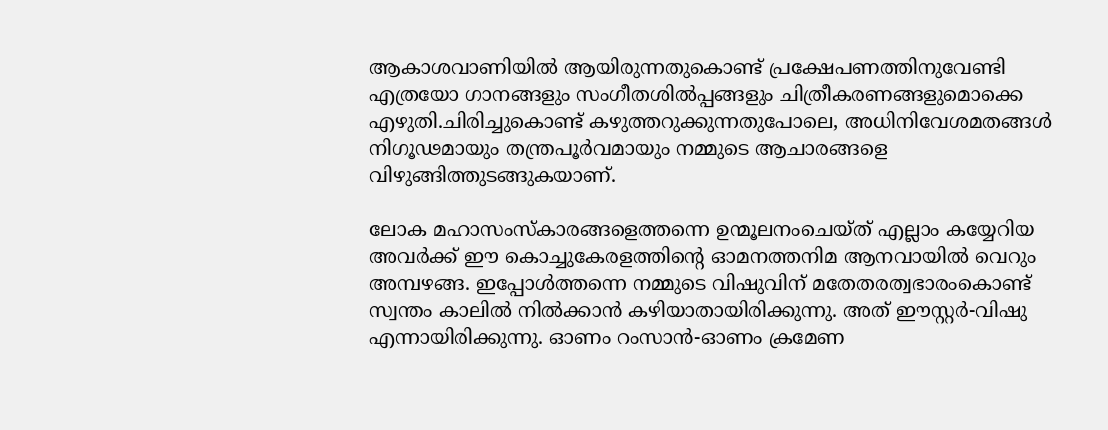ആകാശവാണിയില്‍ ആയിരുന്നതുകൊണ്ട് പ്രക്ഷേപണത്തിനുവേണ്ടി എത്രയോ ഗാനങ്ങളും സംഗീതശില്‍പ്പങ്ങളും ചിത്രീകരണങ്ങളുമൊക്കെ എഴുതി.ചിരിച്ചുകൊണ്ട് കഴുത്തറുക്കുന്നതുപോലെ, അധിനിവേശമതങ്ങള്‍ നിഗൂഢമായും തന്ത്രപൂര്‍വമായും നമ്മുടെ ആചാരങ്ങളെ വിഴുങ്ങിത്തുടങ്ങുകയാണ്.

ലോക മഹാസംസ്‌കാരങ്ങളെത്തന്നെ ഉന്മൂലനംചെയ്ത് എല്ലാം കയ്യേറിയ അവര്‍ക്ക് ഈ കൊച്ചുകേരളത്തിന്റെ ഓമനത്തനിമ ആനവായില്‍ വെറും അമ്പഴങ്ങ. ഇപ്പോള്‍ത്തന്നെ നമ്മുടെ വിഷുവിന് മതേതരത്വഭാരംകൊണ്ട് സ്വന്തം കാലില്‍ നില്‍ക്കാന്‍ കഴിയാതായിരിക്കുന്നു. അത് ഈസ്റ്റര്‍-വിഷു എന്നായിരിക്കുന്നു. ഓണം റംസാന്‍-ഓണം ക്രമേണ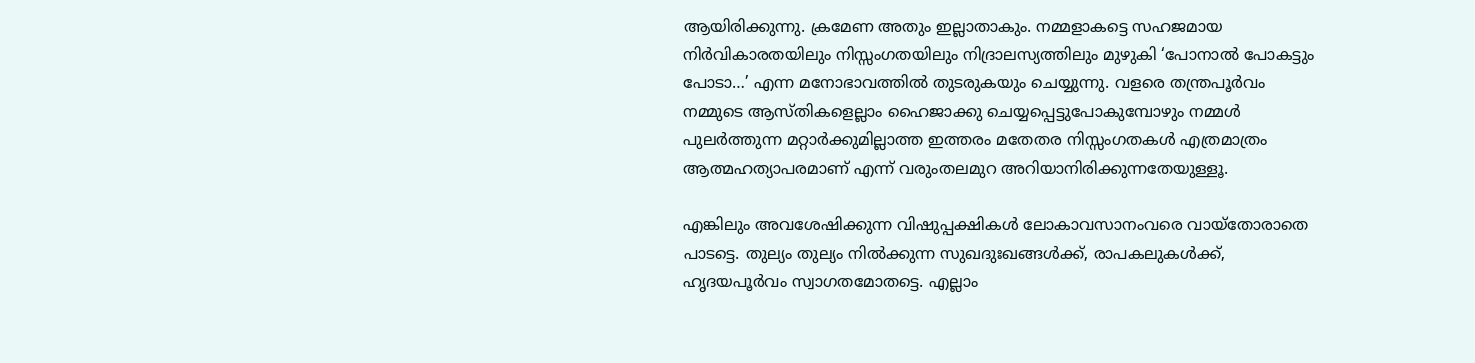ആയിരിക്കുന്നു. ക്രമേണ അതും ഇല്ലാതാകും. നമ്മളാകട്ടെ സഹജമായ നിര്‍വികാരതയിലും നിസ്സംഗതയിലും നിദ്രാലസ്യത്തിലും മുഴുകി ‘പോനാല്‍ പോകട്ടും പോടാ…’ എന്ന മനോഭാവത്തില്‍ തുടരുകയും ചെയ്യുന്നു. വളരെ തന്ത്രപൂര്‍വം നമ്മുടെ ആസ്തികളെല്ലാം ഹൈജാക്കു ചെയ്യപ്പെട്ടുപോകുമ്പോഴും നമ്മള്‍ പുലര്‍ത്തുന്ന മറ്റാര്‍ക്കുമില്ലാത്ത ഇത്തരം മതേതര നിസ്സംഗതകള്‍ എത്രമാത്രം ആത്മഹത്യാപരമാണ് എന്ന് വരുംതലമുറ അറിയാനിരിക്കുന്നതേയുള്ളൂ.

എങ്കിലും അവശേഷിക്കുന്ന വിഷുപ്പക്ഷികള്‍ ലോകാവസാനംവരെ വായ്‌തോരാതെ പാടട്ടെ. തുല്യം തുല്യം നില്‍ക്കുന്ന സുഖദുഃഖങ്ങള്‍ക്ക്, രാപകലുകള്‍ക്ക്, ഹൃദയപൂര്‍വം സ്വാഗതമോതട്ടെ. എല്ലാം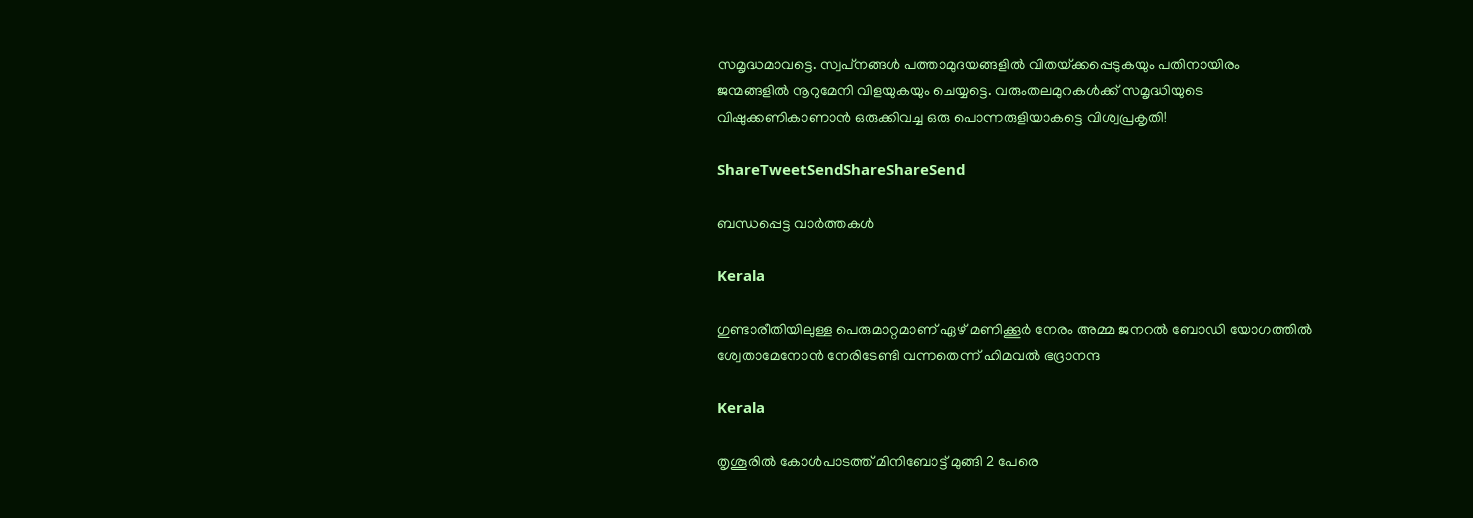സമൃദ്ധമാവട്ടെ. സ്വപ്‌നങ്ങള്‍ പത്താമുദയങ്ങളില്‍ വിതയ്‌ക്കപ്പെടുകയും പതിനായിരം ജന്മങ്ങളില്‍ നൂറുമേനി വിളയുകയും ചെയ്യട്ടെ. വരുംതലമുറകള്‍ക്ക് സമൃദ്ധിയുടെ വിഷുക്കണികാണാന്‍ ഒരുക്കിവച്ച ഒരു പൊന്നരുളിയാകട്ടെ വിശ്വപ്രകൃതി!

ShareTweetSendShareShareSend

ബന്ധപ്പെട്ട വാര്‍ത്തകള്‍

Kerala

ഗുണ്ടാരീതിയിലുള്ള പെരുമാറ്റമാണ് ഏഴ് മണിക്കൂര്‍ നേരം അമ്മ ജനറല്‍ ബോഡി യോഗത്തില്‍ ശ്വേതാമേനോന്‍ നേരിടേണ്ടി വന്നതെന്ന് ഹിമവല്‍ ഭദ്രാനന്ദ

Kerala

തൃശൂരില്‍ കോള്‍പാടത്ത് മിനിബോട്ട് മുങ്ങി 2 പേരെ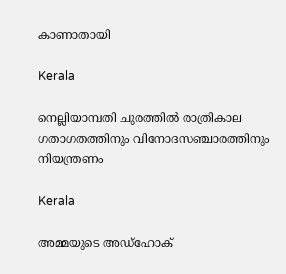കാണാതായി

Kerala

നെല്ലിയാമ്പതി ചുരത്തില്‍ രാത്രികാല ഗതാഗതത്തിനും വിനോദസഞ്ചാരത്തിനും നിയന്ത്രണം

Kerala

അമ്മയുടെ അഡ്‌ഹോക്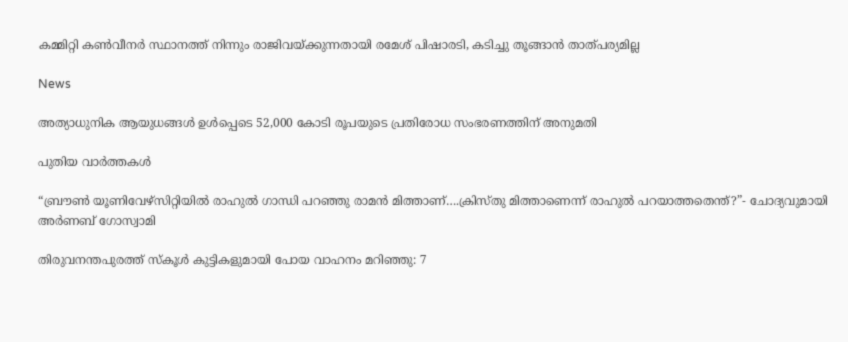കമ്മിറ്റി കണ്‍വീനര്‍ സ്ഥാനത്ത് നിന്നും രാജിവയ്‌ക്കുന്നതായി രമേശ് പിഷാരടി, കടിച്ചു തൂങ്ങാന്‍ താത്പര്യമില്ല

News

അത്യാധുനിക ആയുധങ്ങൾ ഉൾപ്പെടെ 52,000 കോടി രൂപയുടെ പ്രതിരോധ സംഭരണത്തിന് അനുമതി

പുതിയ വാര്‍ത്തകള്‍

“ബ്രൗണ്‍ യൂണിവേഴ്സിറ്റിയില്‍ രാഹുല്‍ ഗാന്ധി പറഞ്ഞു രാമന്‍ മിത്താണ്….ക്രിസ്തു മിത്താണെന്ന് രാഹുല്‍ പറയാത്തതെന്ത്?”- ചോദ്യവുമായി അര്‍ണബ് ഗോസ്വാമി

തിരുവനന്തപുരത്ത് സ്‌കൂള്‍ കുട്ടികളുമായി പോയ വാഹനം മറിഞ്ഞു: 7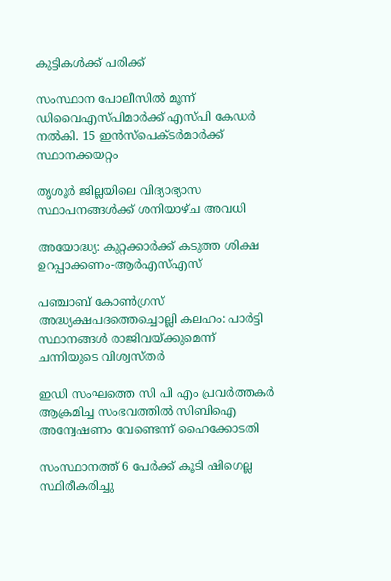കുട്ടികള്‍ക്ക് പരിക്ക്

സംസ്ഥാന പോലീസില്‍ മൂന്ന് ഡിവൈഎസ്പിമാര്‍ക്ക് എസ്പി കേഡര്‍ നല്‍കി. 15 ഇന്‍സ്പെക്ടര്‍മാര്‍ക്ക് സ്ഥാനക്കയറ്റം

തൃശൂര്‍ ജില്ലയിലെ വിദ്യാഭ്യാസ സ്ഥാപനങ്ങള്‍ക്ക് ശനിയാഴ്ച അവധി

അയോദ്ധ്യ: കുറ്റക്കാര്‍ക്ക് കടുത്ത ശിക്ഷ ഉറപ്പാക്കണം-ആര്‍എസ്എസ്

പഞ്ചാബ് കോണ്‍ഗ്രസ് അദ്ധ്യക്ഷപദത്തെച്ചൊല്ലി കലഹം: പാര്‍ട്ടി സ്ഥാനങ്ങള്‍ രാജിവയ്‌ക്കുമെന്ന് ചന്നിയുടെ വിശ്വസ്തര്‍

ഇഡി സംഘത്തെ സി പി എം പ്രവര്‍ത്തകര്‍ ആക്രമിച്ച സംഭവത്തില്‍ സിബിഐ അന്വേഷണം വേണ്ടെന്ന് ഹൈക്കോടതി

സംസ്ഥാനത്ത് 6 പേര്‍ക്ക് കൂടി ഷിഗെല്ല സ്ഥിരീകരിച്ചു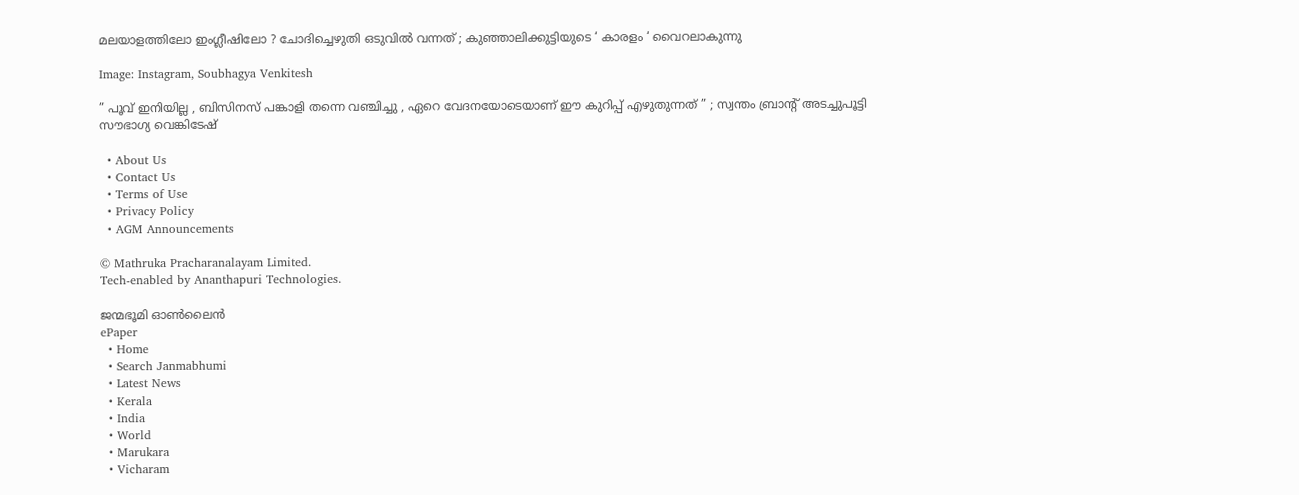മലയാളത്തിലോ ഇംഗ്ലീഷിലോ ? ചോദിച്ചെഴുതി ഒടുവിൽ വന്നത് ; കുഞ്ഞാലിക്കുട്ടിയുടെ ‘ കാരളം ‘ വൈറലാകുന്നു

Image: Instagram, Soubhagya Venkitesh

” പൂവ് ഇനിയില്ല , ബിസിനസ് പങ്കാളി തന്നെ വഞ്ചിച്ചു , ഏറെ വേദനയോടെയാണ് ഈ കുറിപ്പ് എഴുതുന്നത് ” ; സ്വന്തം ബ്രാന്റ് അടച്ചുപൂട്ടി സൗഭാഗ്യ വെങ്കിടേഷ്

  • About Us
  • Contact Us
  • Terms of Use
  • Privacy Policy
  • AGM Announcements

© Mathruka Pracharanalayam Limited.
Tech-enabled by Ananthapuri Technologies.

ജന്മഭൂമി ഓണ്‍ലൈന്‍
ePaper
  • Home
  • Search Janmabhumi
  • Latest News
  • Kerala
  • India
  • World
  • Marukara
  • Vicharam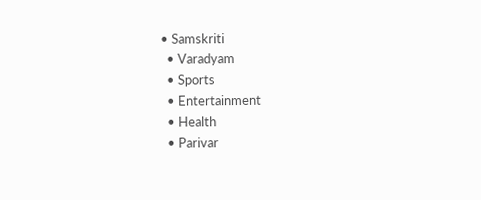• Samskriti
  • Varadyam
  • Sports
  • Entertainment
  • Health
  • Parivar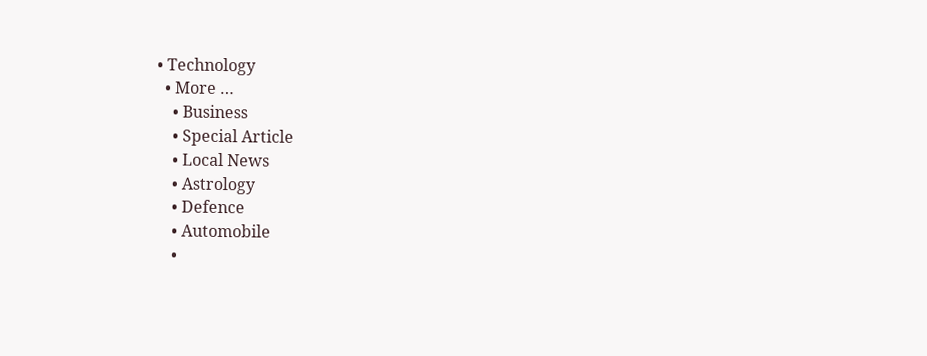• Technology
  • More …
    • Business
    • Special Article
    • Local News
    • Astrology
    • Defence
    • Automobile
    •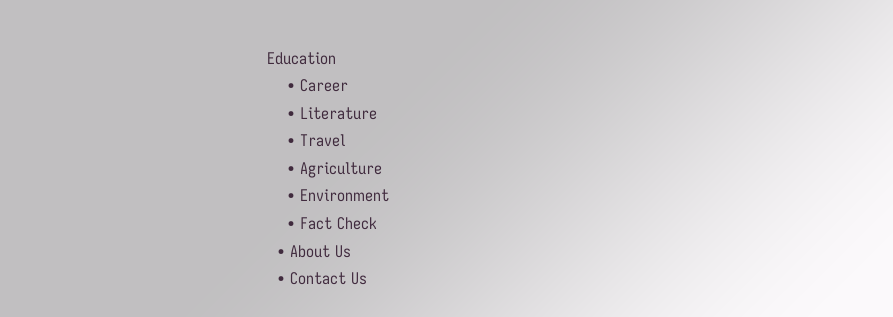Education
    • Career
    • Literature
    • Travel
    • Agriculture
    • Environment
    • Fact Check
  • About Us
  • Contact Us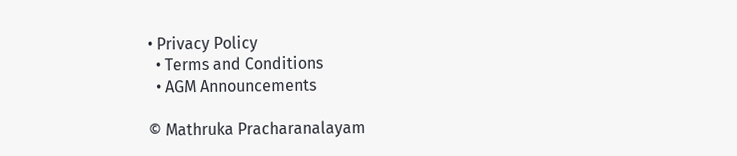• Privacy Policy
  • Terms and Conditions
  • AGM Announcements

© Mathruka Pracharanalayam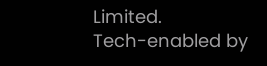Limited.
Tech-enabled by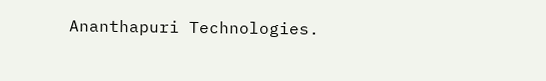Ananthapuri Technologies.